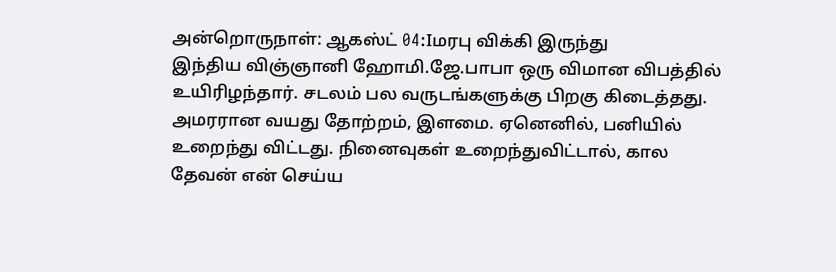அன்றொருநாள்: ஆகஸ்ட் 04:Iமரபு விக்கி இருந்து
இந்திய விஞ்ஞானி ஹோமி.ஜே.பாபா ஒரு விமான விபத்தில் உயிரிழந்தார். சடலம் பல வருடங்களுக்கு பிறகு கிடைத்தது. அமரரான வயது தோற்றம், இளமை. ஏனெனில், பனியில் உறைந்து விட்டது. நினைவுகள் உறைந்துவிட்டால், கால தேவன் என் செய்ய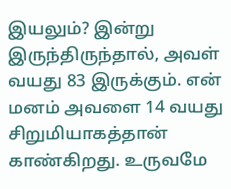இயலும்? இன்று இருந்திருந்தால், அவள் வயது 83 இருக்கும். என் மனம் அவளை 14 வயது சிறுமியாகத்தான் காண்கிறது. உருவமே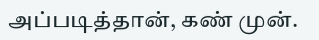அப்படித்தான், கண் முன்.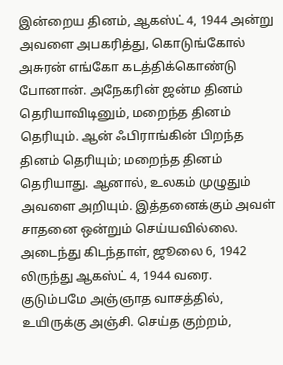இன்றைய தினம், ஆகஸ்ட் 4, 1944 அன்று அவளை அபகரித்து, கொடுங்கோல் அசுரன் எங்கோ கடத்திக்கொண்டு போனான். அநேகரின் ஜன்ம தினம் தெரியாவிடினும், மறைந்த தினம் தெரியும். ஆன் ஃபிராங்கின் பிறந்த தினம் தெரியும்; மறைந்த தினம் தெரியாது. ஆனால், உலகம் முழுதும் அவளை அறியும். இத்தனைக்கும் அவள் சாதனை ஒன்றும் செய்யவில்லை. அடைந்து கிடந்தாள், ஜூலை 6, 1942 லிருந்து ஆகஸ்ட் 4, 1944 வரை. குடும்பமே அஞ்ஞாத வாசத்தில், உயிருக்கு அஞ்சி. செய்த குற்றம்,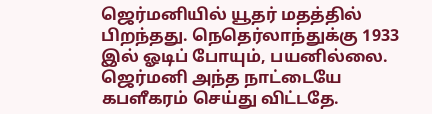ஜெர்மனியில் யூதர் மதத்தில் பிறந்தது. நெதெர்லாந்துக்கு 1933 இல் ஓடிப் போயும், பயனில்லை. ஜெர்மனி அந்த நாட்டையே கபளீகரம் செய்து விட்டதே.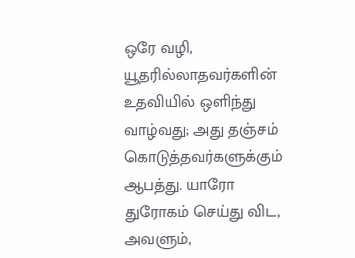ஒரே வழி, யூதரில்லாதவர்களின் உதவியில் ஒளிந்து வாழ்வது; அது தஞ்சம் கொடுத்தவர்களுக்கும் ஆபத்து. யாரோ துரோகம் செய்து விட, அவளும்,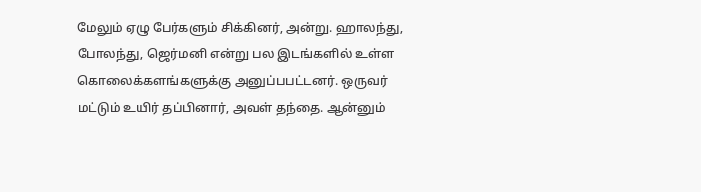மேலும் ஏழு பேர்களும் சிக்கினர், அன்று. ஹாலந்து, போலந்து, ஜெர்மனி என்று பல இடங்களில் உள்ள கொலைக்களங்களுக்கு அனுப்பபட்டனர். ஒருவர் மட்டும் உயிர் தப்பினார், அவள் தந்தை. ஆன்னும்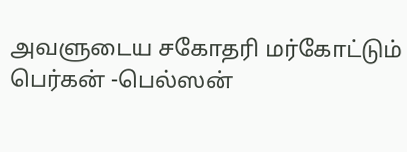அவளுடைய சகோதரி மர்கோட்டும் பெர்கன் -பெல்ஸன்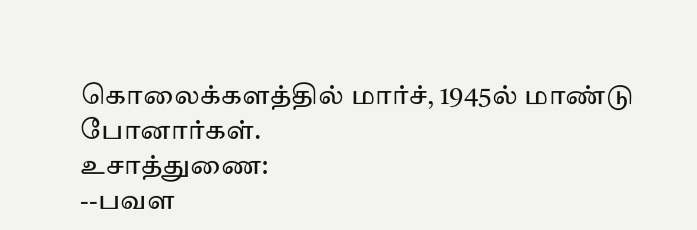கொலைக்களத்தில் மார்ச், 1945ல் மாண்டு போனார்கள்.
உசாத்துணை:
--பவள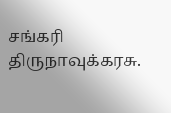சங்கரி திருநாவுக்கரசு.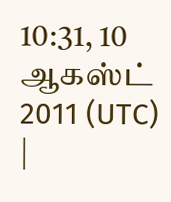10:31, 10 ஆகஸ்ட் 2011 (UTC) |